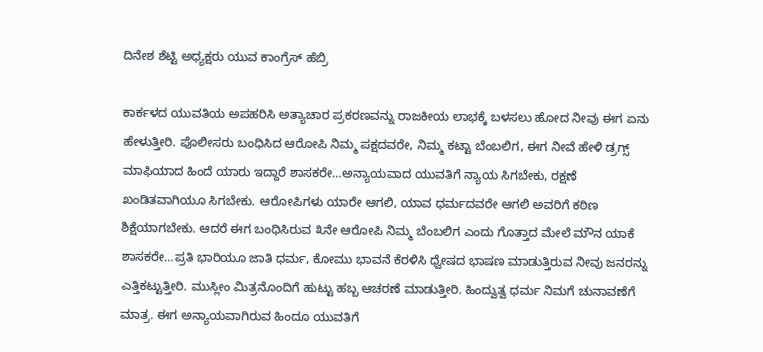ದಿನೇಶ ಶೆಟ್ಟಿ ಅಧ್ಯಕ್ಷರು ಯುವ ಕಾಂಗ್ರೆಸ್ ಹೆಬ್ರಿ

ಕಾರ್ಕಳದ ಯುವತಿಯ ಅಪಹರಿಸಿ ಅತ್ಯಾಚಾರ ಪ್ರಕರಣವನ್ನು ರಾಜಕೀಯ ಲಾಭಕ್ಕೆ ಬಳಸಲು ಹೋದ ನೀವು ಈಗ ಏನು ಹೇಳುತ್ತೀರಿ. ಪೊಲೀಸರು ಬಂಧಿಸಿದ ಆರೋಪಿ ನಿಮ್ಮ ಪಕ್ಷದವರೇ, ನಿಮ್ಮ ಕಟ್ಟಾ ಬೆಂಬಲಿಗ, ಈಗ ನೀವೆ ಹೇಳಿ ಡ್ರಗ್ಸ್ ಮಾಫಿಯಾದ ಹಿಂದೆ ಯಾರು ಇದ್ದಾರೆ ಶಾಸಕರೇ…ಅನ್ಯಾಯವಾದ ಯುವತಿಗೆ ನ್ಯಾಯ ಸಿಗಬೇಕು, ರಕ್ಷಣೆ ಖಂಡಿತವಾಗಿಯೂ ಸಿಗಬೇಕು. ಆರೋಪಿಗಳು ಯಾರೇ ಆಗಲಿ, ಯಾವ ಧರ್ಮದವರೇ ಆಗಲಿ ಅವರಿಗೆ ಕಠಿಣ ಶಿಕ್ಷೆಯಾಗಬೇಕು. ಆದರೆ ಈಗ ಬಂಧಿಸಿರುವ ೩ನೇ ಆರೋಪಿ ನಿಮ್ಮ ಬೆಂಬಲಿಗ ಎಂದು ಗೊತ್ತಾದ ಮೇಲೆ ಮೌನ ಯಾಕೆ ಶಾಸಕರೇ…ಪ್ರತಿ ಭಾರಿಯೂ ಜಾತಿ ಧರ್ಮ, ಕೋಮು ಭಾವನೆ ಕೆರಳಿಸಿ ಧ್ವೇಷದ ಭಾಷಣ ಮಾಡುತ್ತಿರುವ ನೀವು ಜನರನ್ನು ಎತ್ತಿಕಟ್ಟುತ್ತೀರಿ. ಮುಸ್ಲೀಂ ಮಿತ್ರನೊಂದಿಗೆ ಹುಟ್ಟು ಹಬ್ಬ ಆಚರಣೆ ಮಾಡುತ್ತೀರಿ. ಹಿಂದ್ವುತ್ವ ಧರ್ಮ ನಿಮಗೆ ಚುನಾವಣೆಗೆ ಮಾತ್ರ. ಈಗ ಅನ್ಯಾಯವಾಗಿರುವ ಹಿಂದೂ ಯುವತಿಗೆ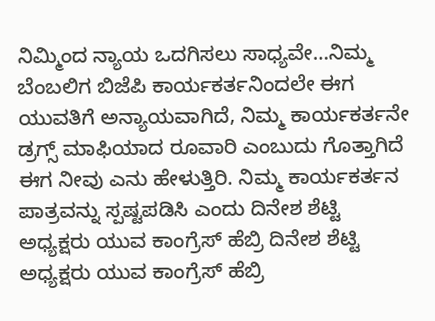ನಿಮ್ಮಿಂದ ನ್ಯಾಯ ಒದಗಿಸಲು ಸಾಧ್ಯವೇ…ನಿಮ್ಮ ಬೆಂಬಲಿಗ ಬಿಜೆಪಿ ಕಾರ್ಯಕರ್ತನಿಂದಲೇ ಈಗ ಯುವತಿಗೆ ಅನ್ಯಾಯವಾಗಿದೆ, ನಿಮ್ಮ ಕಾರ್ಯಕರ್ತನೇ ಡ್ರಗ್ಸ್ ಮಾಫಿಯಾದ ರೂವಾರಿ ಎಂಬುದು ಗೊತ್ತಾಗಿದೆ ಈಗ ನೀವು ಎನು ಹೇಳುತ್ತಿರಿ. ನಿಮ್ಮ ಕಾರ್ಯಕರ್ತನ ಪಾತ್ರವನ್ನು ಸ್ಪಷ್ಟಪಡಿಸಿ ಎಂದು ದಿನೇಶ ಶೆಟ್ಟಿ ಅಧ್ಯಕ್ಷರು ಯುವ ಕಾಂಗ್ರೆಸ್ ಹೆಬ್ರಿ ದಿನೇಶ ಶೆಟ್ಟಿ ಅಧ್ಯಕ್ಷರು ಯುವ ಕಾಂಗ್ರೆಸ್ ಹೆಬ್ರಿ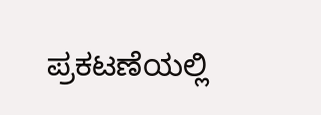ಪ್ರಕಟಣೆಯಲ್ಲಿ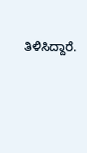ತಿಳಿಸಿದ್ದಾರೆ.